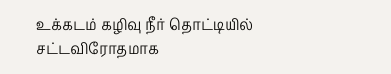உக்கடம் கழிவு நீர் தொட்டியில் சட்டவிரோதமாக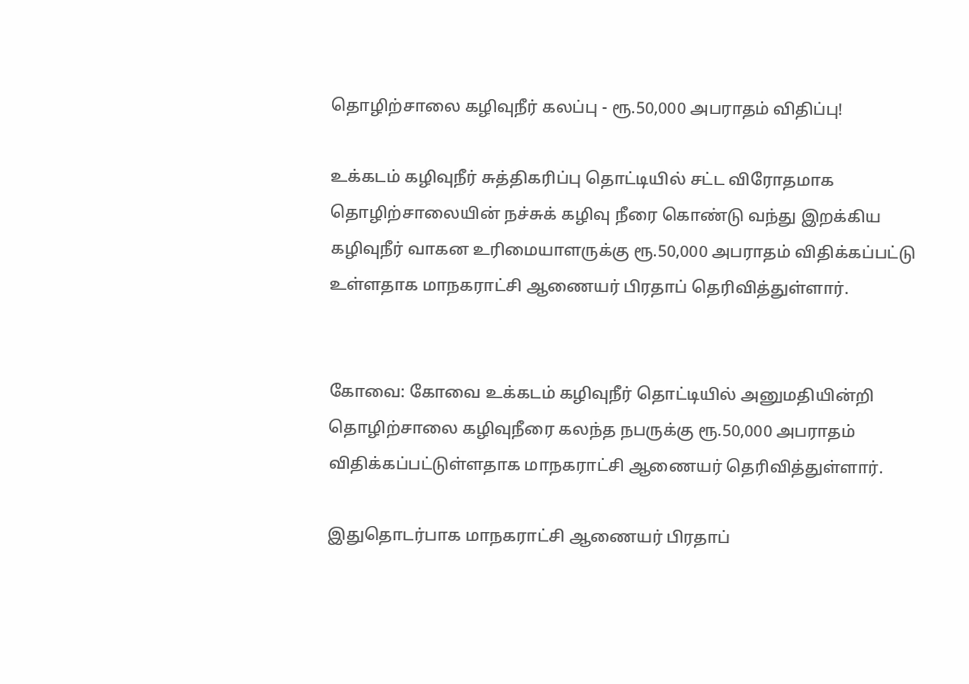தொழிற்சாலை கழிவுநீர் கலப்பு - ரூ.50,000 அபராதம் விதிப்பு!

உக்கடம் கழிவுநீர் சுத்திகரிப்பு தொட்டியில் சட்ட விரோதமாக தொழிற்சாலையின் நச்சுக் கழிவு நீரை கொண்டு வந்து இறக்கிய கழிவுநீர் வாகன உரிமையாளருக்கு ரூ.50,000 அபராதம் விதிக்கப்பட்டு உள்ளதாக மாநகராட்சி ஆணையர் பிரதாப் தெரிவித்துள்ளார்.


கோவை: கோவை உக்கடம் கழிவுநீர் தொட்டியில் அனுமதியின்றி தொழிற்சாலை கழிவுநீரை கலந்த நபருக்கு ரூ.50,000 அபராதம் விதிக்கப்பட்டுள்ளதாக மாநகராட்சி ஆணையர் தெரிவித்துள்ளார்.

இதுதொடர்பாக மாநகராட்சி ஆணையர் பிரதாப்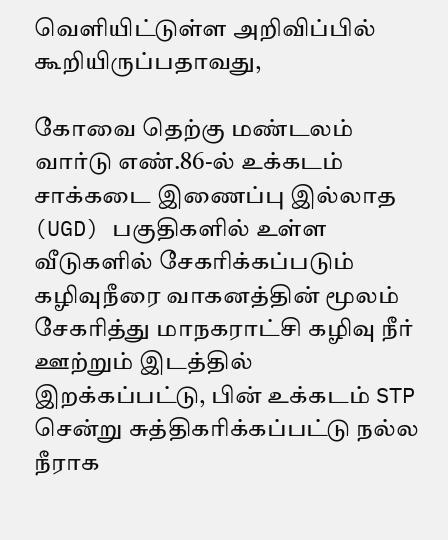வெளியிட்டுள்ள அறிவிப்பில் கூறியிருப்பதாவது,

கோவை‌ தெற்கு மண்டலம்‌ வார்டு எண்‌.86-ல்‌ உக்கடம்‌ சாக்கடை இணைப்பு இல்லாத (UGD) பகுதிகளில்‌ உள்ள வீடுகளில்‌ சேகரிக்கப்படும்‌ கழிவுநீரை வாகனத்தின்‌ மூலம்‌ சேகரித்து மாநகராட்சி கழிவு நீர் ஊற்றும்‌ இடத்தில்‌ இறக்கப்பட்டு, பின்‌ உக்கடம்‌ STP சென்று சுத்திகரிக்கப்பட்டு நல்ல நீராக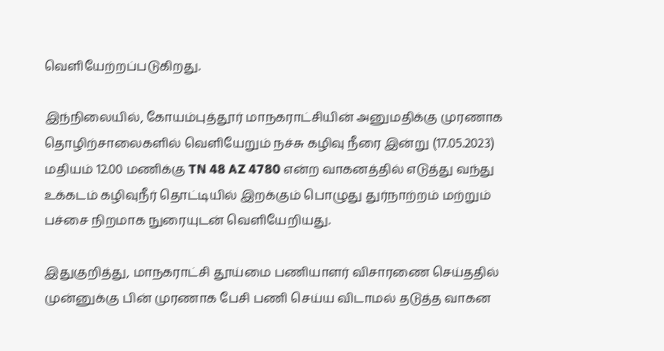வெளியேற்றப்படுகிறது.

இந்நிலையில்‌, கோயம்புத்தூர்‌ மாநகராட்சியின்‌ அனுமதிக்கு முரணாக தொழிற்சாலைகளில்‌ வெளியேறும்‌ நச்சு கழிவு நீரை இன்று (17.05.2023) மதியம்‌ 12.00 மணிக்கு TN 48 AZ 4780 என்ற வாகனத்தில்‌ எடுத்து வந்து உக்கடம்‌ கழிவுநீர்‌ தொட்டியில்‌ இறக்கும்‌ பொழுது துர்நாற்றம்‌ மற்றும்‌ பச்சை நிறமாக நுரையுடன்‌ வெளியேறியது.

இதுகுறித்து, மாநகராட்சி தூய்மை பணியாளர்‌ விசாரணை செய்ததில்‌ முன்னுக்கு பின்‌ முரணாக பேசி பணி செய்ய விடாமல்‌ தடுத்த வாகன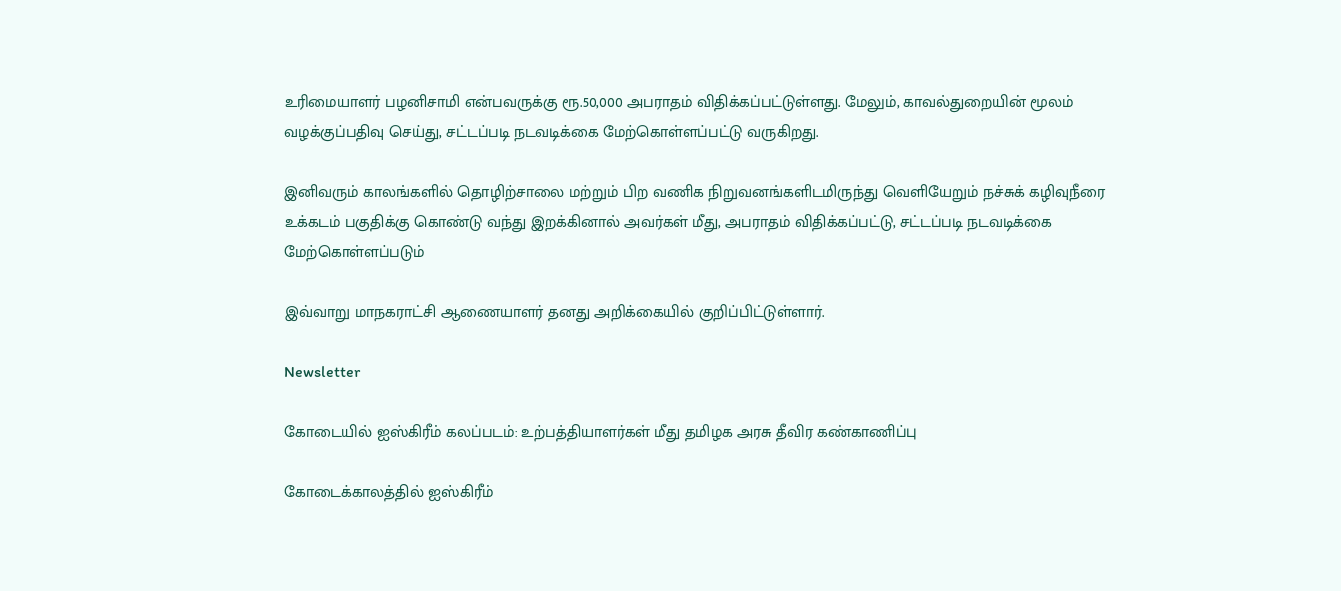உரிமையாளர்‌ பழனிசாமி என்பவருக்கு ரூ.50,000 அபராதம்‌ விதிக்கப்பட்டுள்ளது. மேலும்‌, காவல்துறையின்‌ மூலம்‌ வழக்குப்பதிவு செய்து, சட்டப்படி நடவடிக்கை மேற்கொள்ளப்பட்டு வருகிறது.

இனிவரும்‌ காலங்களில்‌ தொழிற்சாலை மற்றும்‌ பிற வணிக நிறுவனங்களிடமிருந்து வெளியேறும்‌ நச்சுக் கழிவுநீரை உக்கடம்‌ பகுதிக்கு கொண்டு வந்து இறக்கினால்‌ அவர்கள்‌ மீது, அபராதம்‌ விதிக்கப்பட்டு, சட்டப்படி நடவடிக்கை மேற்கொள்ளப்படும்‌

இவ்வாறு மாநகராட்சி ஆணையாளர் தனது அறிக்கையில் குறிப்பிட்டுள்ளார்.

Newsletter

கோடையில் ஐஸ்கிரீம் கலப்படம்: உற்பத்தியாளர்கள் மீது தமிழக அரசு தீவிர கண்காணிப்பு

கோடைக்காலத்தில் ஐஸ்கிரீம்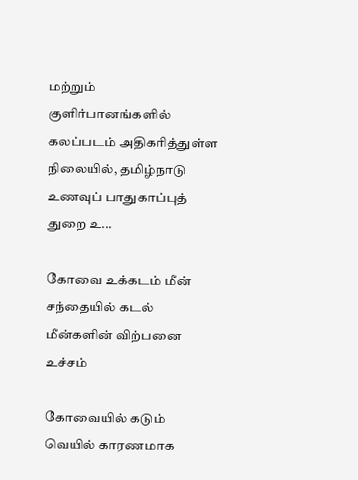மற்றும் குளிர்பானங்களில் கலப்படம் அதிகரித்துள்ள நிலையில், தமிழ்நாடு உணவுப் பாதுகாப்புத் துறை உ...

கோவை உக்கடம் மீன் சந்தையில் கடல் மீன்களின் விற்பனை உச்சம்

கோவையில் கடும் வெயில் காரணமாக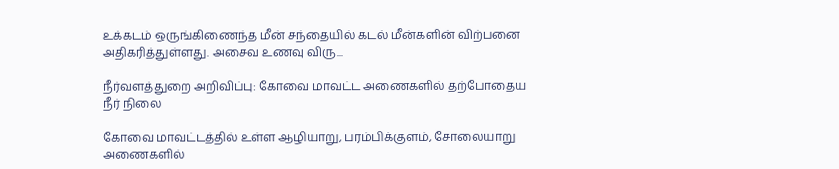உக்கடம் ஒருங்கிணைந்த மீன் சந்தையில் கடல் மீன்களின் விற்பனை அதிகரித்துள்ளது. அசைவ உணவு விரு...

நீர்வளத்துறை அறிவிப்பு: கோவை மாவட்ட அணைகளில் தற்போதைய நீர் நிலை

கோவை மாவட்டத்தில் உள்ள ஆழியாறு, பரம்பிக்குளம், சோலையாறு அணைகளில்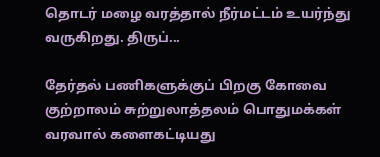தொடர் மழை வரத்தால் நீர்மட்டம் உயர்ந்து வருகிறது. திருப்...

தேர்தல் பணிகளுக்குப் பிறகு கோவை குற்றாலம் சுற்றுலாத்தலம் பொதுமக்கள் வரவால் களைகட்டியது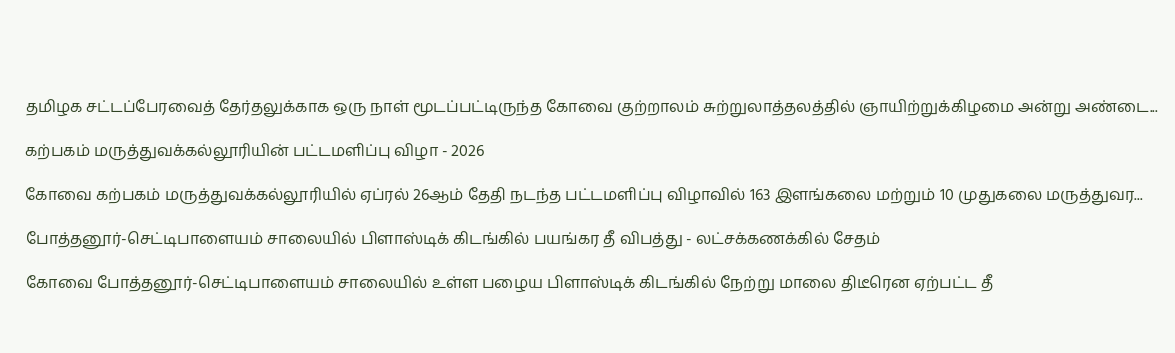தமிழக சட்டப்பேரவைத் தேர்தலுக்காக ஒரு நாள் மூடப்பட்டிருந்த கோவை குற்றாலம் சுற்றுலாத்தலத்தில் ஞாயிற்றுக்கிழமை அன்று அண்டை...

கற்பகம் மருத்துவக்கல்லூரியின் பட்டமளிப்பு விழா - 2026

கோவை கற்பகம் மருத்துவக்கல்லூரியில் ஏப்ரல் 26ஆம் தேதி நடந்த பட்டமளிப்பு விழாவில் 163 இளங்கலை மற்றும் 10 முதுகலை மருத்துவர...

போத்தனூர்-செட்டிபாளையம் சாலையில் பிளாஸ்டிக் கிடங்கில் பயங்கர தீ விபத்து - லட்சக்கணக்கில் சேதம்

கோவை போத்தனூர்-செட்டிபாளையம் சாலையில் உள்ள பழைய பிளாஸ்டிக் கிடங்கில் நேற்று மாலை திடீரென ஏற்பட்ட தீ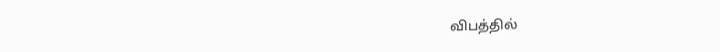விபத்தில்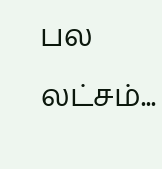பல லட்சம்...